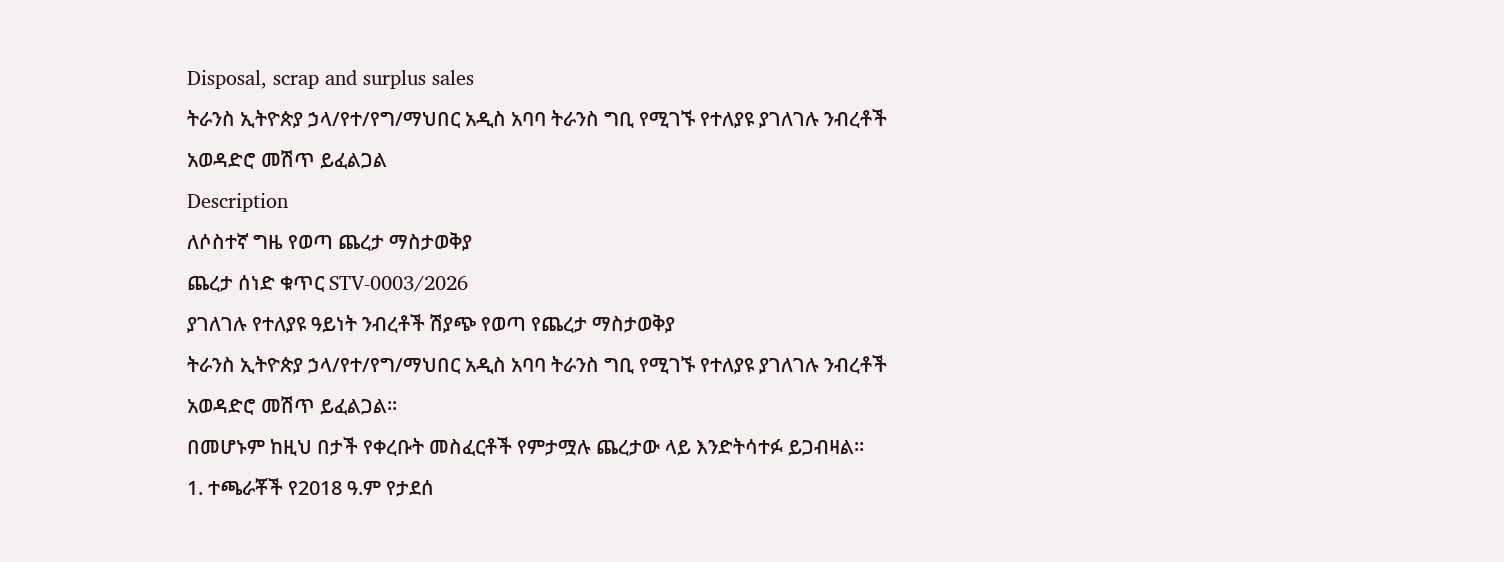Disposal, scrap and surplus sales
ትራንስ ኢትዮጵያ ኃላ/የተ/የግ/ማህበር አዲስ አባባ ትራንስ ግቢ የሚገኙ የተለያዩ ያገለገሉ ንብረቶች አወዳድሮ መሽጥ ይፈልጋል
Description
ለሶስተኛ ግዜ የወጣ ጨረታ ማስታወቅያ
ጨረታ ሰነድ ቁጥር STV-0003/2026
ያገለገሉ የተለያዩ ዓይነት ንብረቶች ሽያጭ የወጣ የጨረታ ማስታወቅያ
ትራንስ ኢትዮጵያ ኃላ/የተ/የግ/ማህበር አዲስ አባባ ትራንስ ግቢ የሚገኙ የተለያዩ ያገለገሉ ንብረቶች አወዳድሮ መሽጥ ይፈልጋል።
በመሆኑም ከዚህ በታች የቀረቡት መስፈርቶች የምታሟሉ ጨረታው ላይ እንድትሳተፉ ይጋብዛል።
1. ተጫራቾች የ2018 ዓ.ም የታደሰ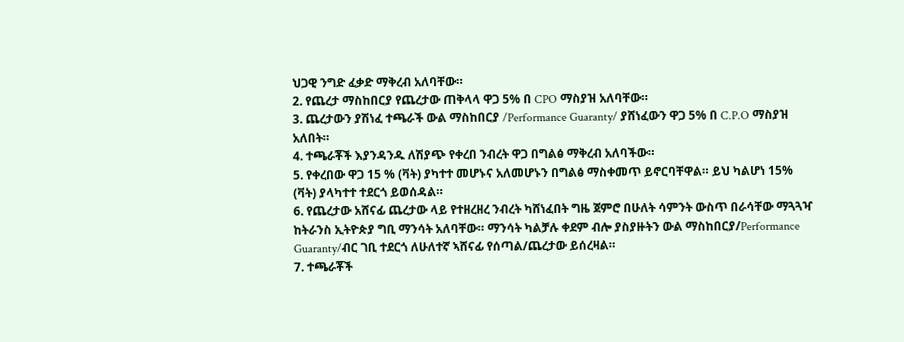ህጋዊ ንግድ ፈቃድ ማቅረብ አለባቸው።
2. የጨረታ ማስከበርያ የጨረታው ጠቅላላ ዋጋ 5% በ CPO ማስያዝ አለባቸው።
3. ጨረታውን ያሽነፈ ተጫራች ውል ማስከበርያ /Performance Guaranty/ ያሸነፈውን ዋጋ 5% በ C.P.O ማስያዝ አለበት።
4. ተጫራቾች እያንዳንዱ ለሽያጭ የቀረበ ንብረት ዋጋ በግልፅ ማቅረብ አለባችው።
5. የቀረበው ዋጋ 15 % (ቫት) ያካተተ መሆኑና አለመሆኑን በግልፅ ማስቀመጥ ይኖርባቸዋል። ይህ ካልሆነ 15% (ቫት) ያላካተተ ተደርጎ ይወሰዳል።
6. የጨረታው አሸናፊ ጨረታው ላይ የተዘረዘረ ንብረት ካሸነፈበት ግዜ ጀምሮ በሁለት ሳምንት ውስጥ በራሳቸው ማጓጓዣ ከትራንስ ኢትዮጵያ ግቢ ማንሳት አለባቸው። ማንሳት ካልቻሉ ቀደም ብሎ ያስያዙትን ውል ማስከበርያ/Performance Guaranty/ብር ገቢ ተደርጎ ለሁለተኛ ኣሸናፊ የሰጣል/ጨረታው ይሰረዛል።
7. ተጫራቾች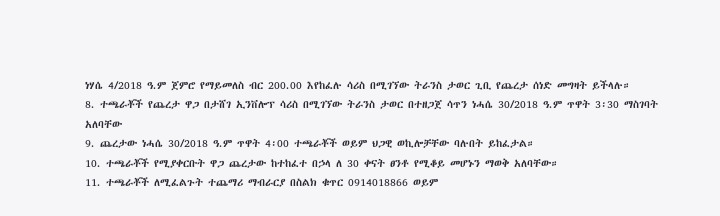ነሃሴ 4/2018 ዓ.ም ጀምሮ የማይመለስ ብር 200.00 እየከፈሉ ሳሪስ በሚገኘው ትራንስ ታወር ጊቢ የጨረታ ሰነድ መግዛት ይችላሉ።
8. ተጫራቾች የጨረታ ዋጋ በታሸገ ኢንቨሎፕ ሳሪስ በሚገኘው ትራንስ ታወር በተዘጋጀ ሳጥን ነሓሴ 30/2018 ዓ.ም ጥዋት 3፡30 ማስገባት አለባቸው
9. ጨረታው ነሓሴ 30/2018 ዓ.ም ጥዋት 4፡00 ተጫራቾች ወይም ህጋዊ ወኪሎቻቸው ባሉበት ይከፈታል።
10. ተጫራቾች የሚያቀርቡት ዋጋ ጨረታው ከተከፈተ በኃላ ለ 30 ቀናት ፀንቶ የሚቆይ መሆኑን ማወቅ አለባቸው።
11. ተጫራቾች ለሚፈልጉት ተጨማሪ ማብራርያ በስልክ ቁጥር 0914018866 ወይም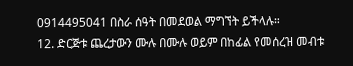0914495041 በስራ ሰዓት በመደወል ማግኘት ይችላሉ።
12. ድርጅቱ ጨረታውን ሙሉ በሙሉ ወይም በከፊል የመሰረዝ መብቱ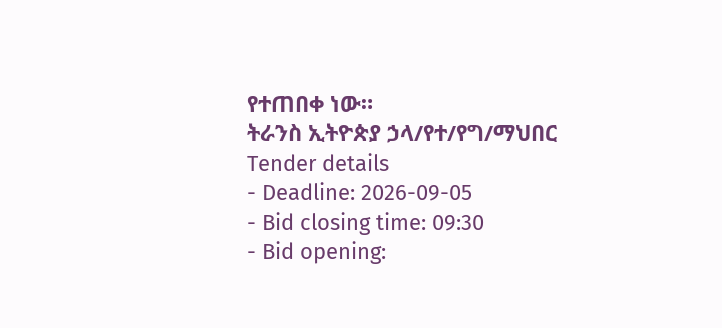የተጠበቀ ነው።
ትራንስ ኢትዮጵያ ኃላ/የተ/የግ/ማህበር
Tender details
- Deadline: 2026-09-05
- Bid closing time: 09:30
- Bid opening: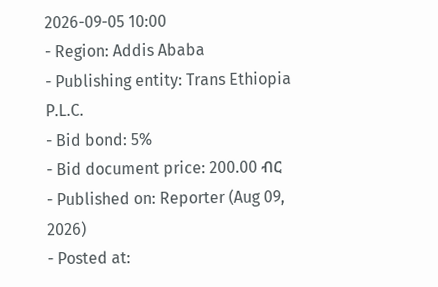2026-09-05 10:00
- Region: Addis Ababa
- Publishing entity: Trans Ethiopia P.L.C.
- Bid bond: 5%
- Bid document price: 200.00 ብር
- Published on: Reporter (Aug 09, 2026)
- Posted at: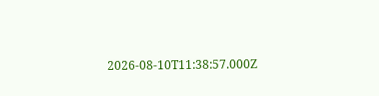2026-08-10T11:38:57.000Z